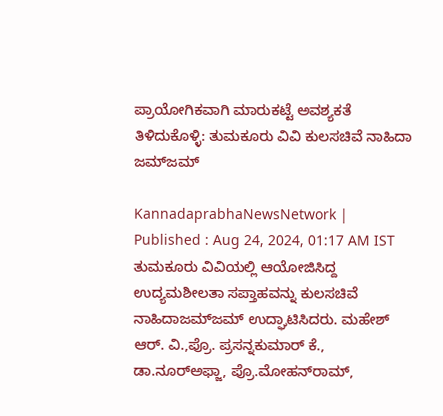ಪ್ರಾಯೋಗಿಕವಾಗಿ ಮಾರುಕಟ್ಟೆ ಅವಶ್ಯಕತೆ ತಿಳಿದುಕೊಳ್ಳಿ: ತುಮಕೂರು ವಿವಿ ಕುಲಸಚಿವೆ ನಾಹಿದಾ ಜಮ್‌ಜಮ್

KannadaprabhaNewsNetwork |
Published : Aug 24, 2024, 01:17 AM IST
ತುಮಕೂರು ವಿವಿಯಲ್ಲಿ ಆಯೋಜಿಸಿದ್ದ ಉದ್ಯಮಶೀಲತಾ ಸಪ್ತಾಹವನ್ನು ಕುಲಸಚಿವೆ ನಾಹಿದಾಜಮ್‌ಜಮ್‌ ಉದ್ಘಾಟಿಸಿದರು. ಮಹೇಶ್‌ ಆರ್. ವಿ.,ಪ್ರೊ. ಪ್ರಸನ್ನಕುಮಾರ್ ಕೆ., ಡಾ.ನೂರ್‌ಅಫ್ಜಾ, ಪ್ರೊ.ಮೋಹನ್‌ರಾಮ್,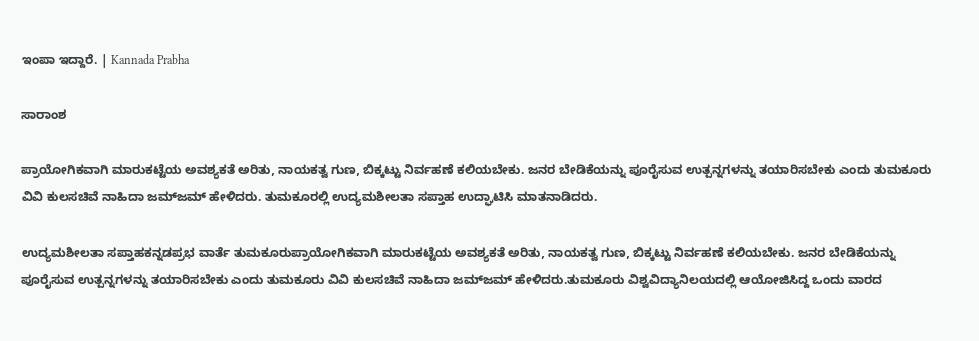ಇಂಪಾ ಇದ್ದಾರೆ. | Kannada Prabha

ಸಾರಾಂಶ

ಪ್ರಾಯೋಗಿಕವಾಗಿ ಮಾರುಕಟ್ಟೆಯ ಅವಶ್ಯಕತೆ ಅರಿತು, ನಾಯಕತ್ವ ಗುಣ, ಬಿಕ್ಕಟ್ಟು ನಿರ್ವಹಣೆ ಕಲಿಯಬೇಕು. ಜನರ ಬೇಡಿಕೆಯನ್ನು ಪೂರೈಸುವ ಉತ್ಪನ್ನಗಳನ್ನು ತಯಾರಿಸಬೇಕು ಎಂದು ತುಮಕೂರು ವಿವಿ ಕುಲಸಚಿವೆ ನಾಹಿದಾ ಜಮ್‌ಜಮ್ ಹೇಳಿದರು. ತುಮಕೂರಲ್ಲಿ ಉದ್ಯಮಶೀಲತಾ ಸಪ್ತಾಹ ಉದ್ಘಾಟಿಸಿ ಮಾತನಾಡಿದರು.

ಉದ್ಯಮಶೀಲತಾ ಸಪ್ತಾಹಕನ್ನಡಪ್ರಭ ವಾರ್ತೆ ತುಮಕೂರುಪ್ರಾಯೋಗಿಕವಾಗಿ ಮಾರುಕಟ್ಟೆಯ ಅವಶ್ಯಕತೆ ಅರಿತು, ನಾಯಕತ್ವ ಗುಣ, ಬಿಕ್ಕಟ್ಟು ನಿರ್ವಹಣೆ ಕಲಿಯಬೇಕು. ಜನರ ಬೇಡಿಕೆಯನ್ನು ಪೂರೈಸುವ ಉತ್ಪನ್ನಗಳನ್ನು ತಯಾರಿಸಬೇಕು ಎಂದು ತುಮಕೂರು ವಿವಿ ಕುಲಸಚಿವೆ ನಾಹಿದಾ ಜಮ್‌ಜಮ್ ಹೇಳಿದರು.ತುಮಕೂರು ವಿಶ್ವವಿದ್ಯಾನಿಲಯದಲ್ಲಿ ಆಯೋಜಿಸಿದ್ದ ಒಂದು ವಾರದ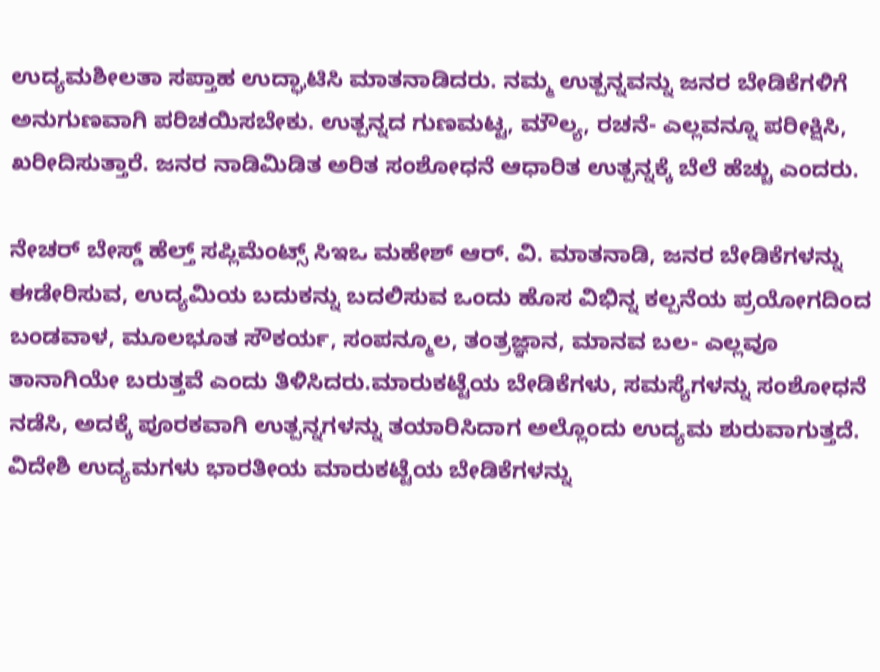ಉದ್ಯಮಶೀಲತಾ ಸಪ್ತಾಹ ಉದ್ಘಾಟಿಸಿ ಮಾತನಾಡಿದರು. ನಮ್ಮ ಉತ್ಪನ್ನವನ್ನು ಜನರ ಬೇಡಿಕೆಗಳಿಗೆ ಅನುಗುಣವಾಗಿ ಪರಿಚಯಿಸಬೇಕು. ಉತ್ಪನ್ನದ ಗುಣಮಟ್ಟ, ಮೌಲ್ಯ, ರಚನೆ- ಎಲ್ಲವನ್ನೂ ಪರೀಕ್ಷಿಸಿ, ಖರೀದಿಸುತ್ತಾರೆ. ಜನರ ನಾಡಿಮಿಡಿತ ಅರಿತ ಸಂಶೋಧನೆ ಆಧಾರಿತ ಉತ್ಪನ್ನಕ್ಕೆ ಬೆಲೆ ಹೆಚ್ಚು ಎಂದರು.

ನೇಚರ್ ಬೇಸ್ಡ್ ಹೆಲ್ತ್ ಸಪ್ಲಿಮೆಂಟ್ಸ್ ಸಿಇಒ ಮಹೇಶ್‌ ಆರ್. ವಿ. ಮಾತನಾಡಿ, ಜನರ ಬೇಡಿಕೆಗಳನ್ನು ಈಡೇರಿಸುವ, ಉದ್ಯಮಿಯ ಬದುಕನ್ನು ಬದಲಿಸುವ ಒಂದು ಹೊಸ ವಿಭಿನ್ನ ಕಲ್ಪನೆಯ ಪ್ರಯೋಗದಿಂದ ಬಂಡವಾಳ, ಮೂಲಭೂತ ಸೌಕರ್ಯ, ಸಂಪನ್ಮೂಲ, ತಂತ್ರಜ್ಞಾನ, ಮಾನವ ಬಲ- ಎಲ್ಲವೂ ತಾನಾಗಿಯೇ ಬರುತ್ತವೆ ಎಂದು ತಿಳಿಸಿದರು.ಮಾರುಕಟ್ಟೆಯ ಬೇಡಿಕೆಗಳು, ಸಮಸ್ಯೆಗಳನ್ನು ಸಂಶೋಧನೆ ನಡೆಸಿ, ಅದಕ್ಕೆ ಪೂರಕವಾಗಿ ಉತ್ಪನ್ನಗಳನ್ನು ತಯಾರಿಸಿದಾಗ ಅಲ್ಲೊಂದು ಉದ್ಯಮ ಶುರುವಾಗುತ್ತದೆ. ವಿದೇಶಿ ಉದ್ಯಮಗಳು ಭಾರತೀಯ ಮಾರುಕಟ್ಟೆಯ ಬೇಡಿಕೆಗಳನ್ನು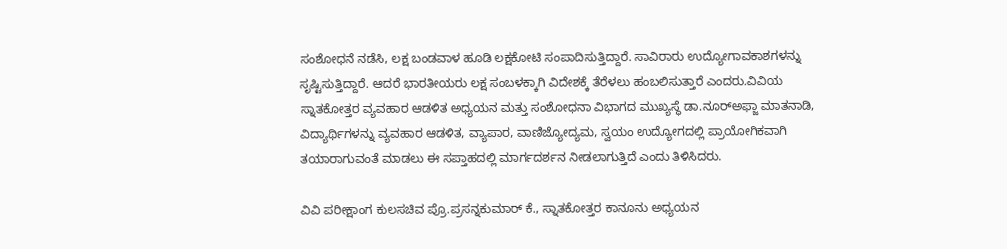ಸಂಶೋಧನೆ ನಡೆಸಿ, ಲಕ್ಷ ಬಂಡವಾಳ ಹೂಡಿ ಲಕ್ಷಕೋಟಿ ಸಂಪಾದಿಸುತ್ತಿದ್ದಾರೆ. ಸಾವಿರಾರು ಉದ್ಯೋಗಾವಕಾಶಗಳನ್ನು ಸೃಷ್ಟಿಸುತ್ತಿದ್ದಾರೆ. ಆದರೆ ಭಾರತೀಯರು ಲಕ್ಷ ಸಂಬಳಕ್ಕಾಗಿ ವಿದೇಶಕ್ಕೆ ತೆರೆಳಲು ಹಂಬಲಿಸುತ್ತಾರೆ ಎಂದರು.ವಿವಿಯ ಸ್ನಾತಕೋತ್ತರ ವ್ಯವಹಾರ ಆಡಳಿತ ಅಧ್ಯಯನ ಮತ್ತು ಸಂಶೋಧನಾ ವಿಭಾಗದ ಮುಖ್ಯಸ್ಥೆ ಡಾ.ನೂರ್‌ಅಫ್ಜಾ ಮಾತನಾಡಿ, ವಿದ್ಯಾರ್ಥಿಗಳನ್ನು ವ್ಯವಹಾರ ಆಡಳಿತ, ವ್ಯಾಪಾರ, ವಾಣಿಜ್ಯೋದ್ಯಮ, ಸ್ವಯಂ ಉದ್ಯೋಗದಲ್ಲಿ ಪ್ರಾಯೋಗಿಕವಾಗಿ ತಯಾರಾಗುವಂತೆ ಮಾಡಲು ಈ ಸಪ್ತಾಹದಲ್ಲಿ ಮಾರ್ಗದರ್ಶನ ನೀಡಲಾಗುತ್ತಿದೆ ಎಂದು ತಿಳಿಸಿದರು.

ವಿವಿ ಪರೀಕ್ಷಾಂಗ ಕುಲಸಚಿವ ಪ್ರೊ.ಪ್ರಸನ್ನಕುಮಾರ್ ಕೆ., ಸ್ನಾತಕೋತ್ತರ ಕಾನೂನು ಅಧ್ಯಯನ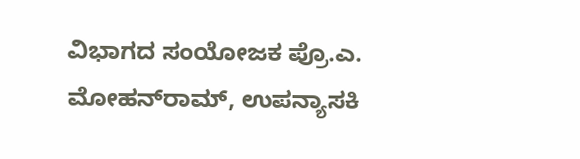ವಿಭಾಗದ ಸಂಯೋಜಕ ಪ್ರೊ.ಎ. ಮೋಹನ್‌ರಾಮ್, ಉಪನ್ಯಾಸಕಿ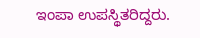ಇಂಪಾ ಉಪಸ್ಥಿತರಿದ್ದರು.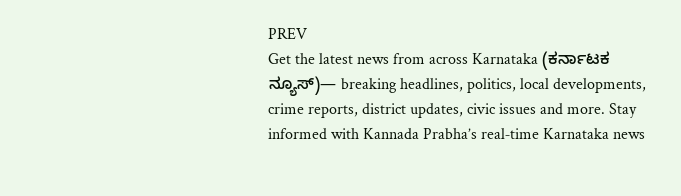PREV
Get the latest news from across Karnataka (ಕರ್ನಾಟಕ ನ್ಯೂಸ್)— breaking headlines, politics, local developments, crime reports, district updates, civic issues and more. Stay informed with Kannada Prabha’s real‑time Karnataka news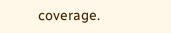coverage.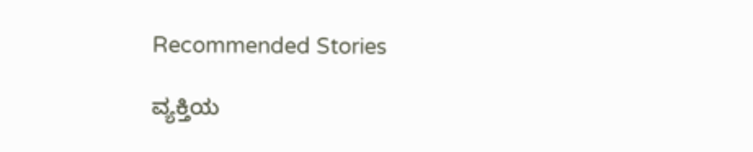Recommended Stories

ವ್ಯಕ್ತಿಯ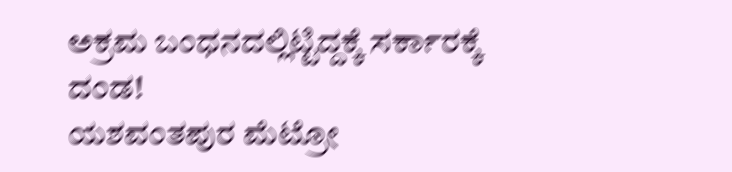ಅಕ್ರಮ ಬಂಧನದಲ್ಲಿಟ್ಟಿದ್ದಕ್ಕೆ ಸರ್ಕಾರಕ್ಕೆ ದಂಡ!
ಯಶವಂತಪುರ ಮೆಟ್ರೋ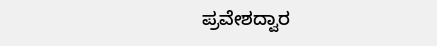ಪ್ರವೇಶದ್ವಾರ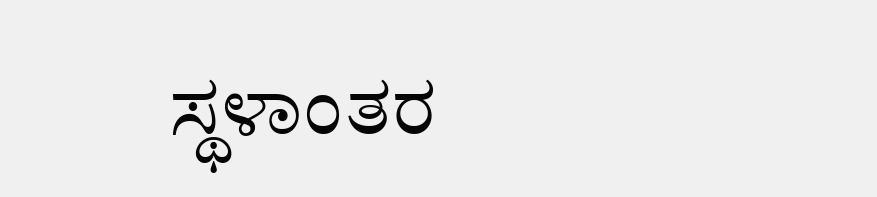ಸ್ಥಳಾಂತರ